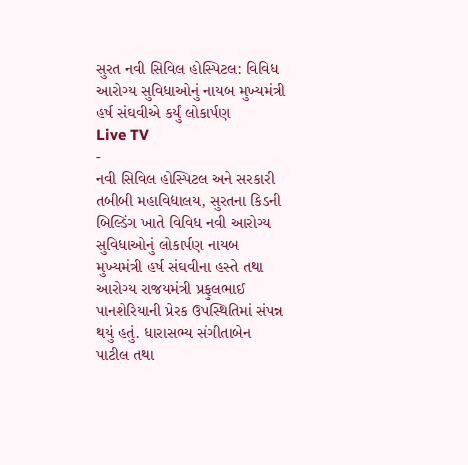સુરત નવી સિવિલ હોસ્પિટલ: વિવિધ આરોગ્ય સુવિધાઓનું નાયબ મુખ્યમંત્રી હર્ષ સંઘવીએ કર્યું લોકાર્પણ
Live TV
-
નવી સિવિલ હોસ્પિટલ અને સરકારી તબીબી મહાવિદ્યાલય, સુરતના કિડની બિલ્ડિંગ ખાતે વિવિધ નવી આરોગ્ય સુવિધાઓનું લોકાર્પણ નાયબ મુખ્યમંત્રી હર્ષ સંઘવીના હસ્તે તથા આરોગ્ય રાજયમંત્રી પ્રફુલભાઈ પાનશેરિયાની પ્રેરક ઉપસ્થિતિમાં સંપન્ન થયું હતું. ધારાસભ્ય સંગીતાબેન પાટીલ તથા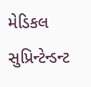મેડિકલ સુપ્રિન્ટેન્ડન્ટ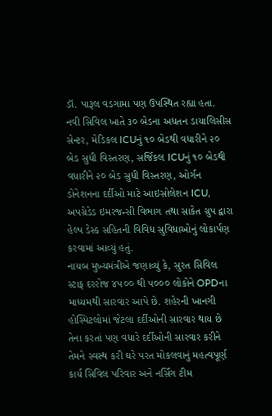ડૉ. પારૂલ વડગામા પણ ઉપસ્થિત રહ્યા હતા.
નવી સિવિલ ખાતે ૩૦ બેડના અધતન ડાયાલિસીસ સેન્ટર, મેડિકલ ICUનું ૧૦ બેડથી વધારીને ૨૦ બેડ સુધી વિસ્તરણ, સર્જિકલ ICUનું ૧૦ બેડથી વધારીને ૨૦ બેડ સુધી વિસ્તરણ, ઓર્ગન ડોનેશનના દર્દીઓ માટે આઇસોલેશન ICU, અપગ્રેડેડ ઇમરજન્સી વિભાગ તથા સાકેત ગ્રુપ દ્વારા હેલ્પ ડેસ્ક સહિતની વિવિધ સુવિધાઓનું લોકાર્પણ કરવામાં આવ્યું હતું.
નાયબ મુખ્યમંત્રીએ જણાવ્યું કે, સુરત સિવિલ સ્ટાફ દરરોજ ૪૫૦૦ થી ૫૦૦૦ લોકોને OPDના માધ્યમથી સારવાર આપે છે. શહેરની ખાનગી હોસ્પિટલોમાં જેટલા દર્દીઓની સારવાર થાય છે તેના કરતાં પણ વધારે દર્દીઓની સારવાર કરીને તેમને સ્વસ્થ કરી ઘરે પરત મોકલવાનું મહત્વપૂર્ણ કાર્ય સિવિલ પરિવાર અને નર્સિંગ ટીમ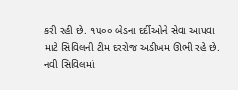કરી રહી છે. ૧૫૦૦ બેડના દર્દીઓને સેવા આપવા માટે સિવિલની ટીમ દરરોજ અડીખમ ઊભી રહે છે. નવી સિવિલમાં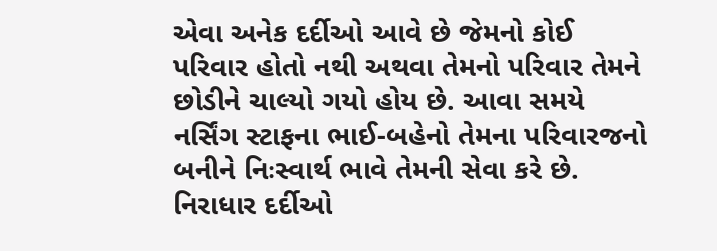એવા અનેક દર્દીઓ આવે છે જેમનો કોઈ પરિવાર હોતો નથી અથવા તેમનો પરિવાર તેમને છોડીને ચાલ્યો ગયો હોય છે. આવા સમયે નર્સિંગ સ્ટાફના ભાઈ-બહેનો તેમના પરિવારજનો બનીને નિઃસ્વાર્થ ભાવે તેમની સેવા કરે છે. નિરાધાર દર્દીઓ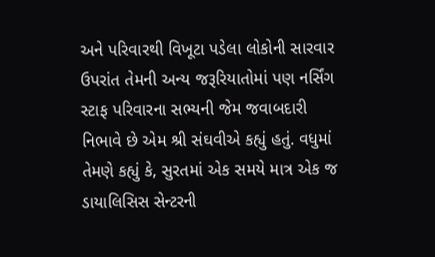અને પરિવારથી વિખૂટા પડેલા લોકોની સારવાર ઉપરાંત તેમની અન્ય જરૂરિયાતોમાં પણ નર્સિંગ સ્ટાફ પરિવારના સભ્યની જેમ જવાબદારી નિભાવે છે એમ શ્રી સંઘવીએ કહ્યું હતું. વધુમાં તેમણે કહ્યું કે, સુરતમાં એક સમયે માત્ર એક જ ડાયાલિસિસ સેન્ટરની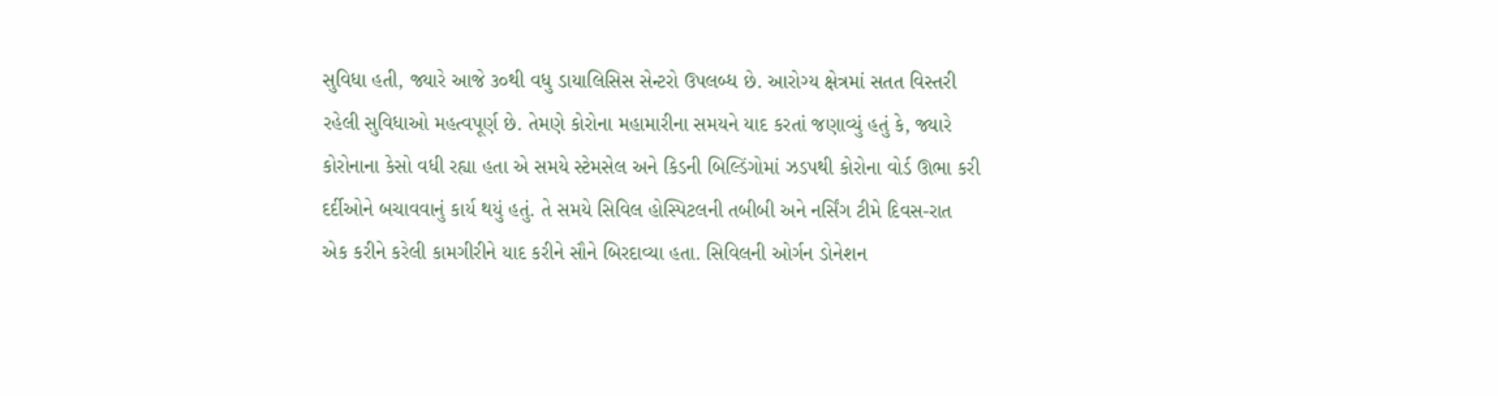સુવિધા હતી, જ્યારે આજે ૩૦થી વધુ ડાયાલિસિસ સેન્ટરો ઉપલબ્ધ છે. આરોગ્ય ક્ષેત્રમાં સતત વિસ્તરી રહેલી સુવિધાઓ મહત્વપૂર્ણ છે. તેમણે કોરોના મહામારીના સમયને યાદ કરતાં જણાવ્યું હતું કે, જ્યારે કોરોનાના કેસો વધી રહ્યા હતા એ સમયે સ્ટેમસેલ અને કિડની બિલ્ડિંગોમાં ઝડપથી કોરોના વોર્ડ ઊભા કરી દર્દીઓને બચાવવાનું કાર્ય થયું હતું. તે સમયે સિવિલ હોસ્પિટલની તબીબી અને નર્સિંગ ટીમે દિવસ-રાત એક કરીને કરેલી કામગીરીને યાદ કરીને સૌને બિરદાવ્યા હતા. સિવિલની ઓર્ગન ડોનેશન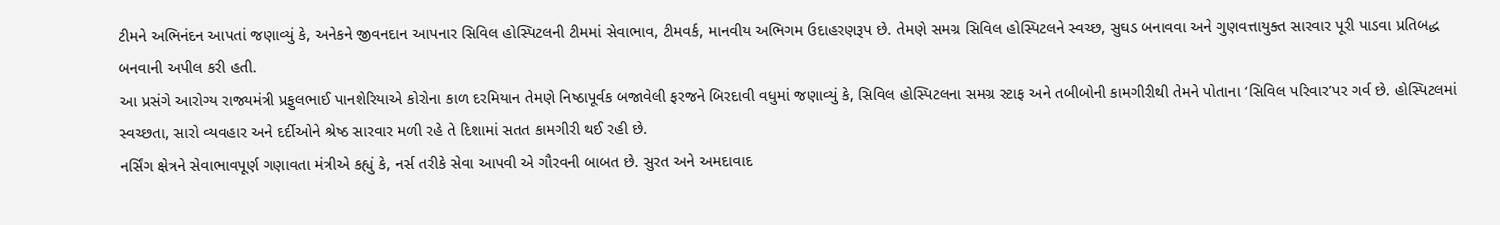ટીમને અભિનંદન આપતાં જણાવ્યું કે, અનેકને જીવનદાન આપનાર સિવિલ હોસ્પિટલની ટીમમાં સેવાભાવ, ટીમવર્ક, માનવીય અભિગમ ઉદાહરણરૂપ છે. તેમણે સમગ્ર સિવિલ હોસ્પિટલને સ્વચ્છ, સુઘડ બનાવવા અને ગુણવત્તાયુક્ત સારવાર પૂરી પાડવા પ્રતિબદ્ધ બનવાની અપીલ કરી હતી.
આ પ્રસંગે આરોગ્ય રાજ્યમંત્રી પ્રફુલભાઈ પાનશેરિયાએ કોરોના કાળ દરમિયાન તેમણે નિષ્ઠાપૂર્વક બજાવેલી ફરજને બિરદાવી વધુમાં જણાવ્યું કે, સિવિલ હોસ્પિટલના સમગ્ર સ્ટાફ અને તબીબોની કામગીરીથી તેમને પોતાના ‘સિવિલ પરિવાર’પર ગર્વ છે. હોસ્પિટલમાં સ્વચ્છતા, સારો વ્યવહાર અને દર્દીઓને શ્રેષ્ઠ સારવાર મળી રહે તે દિશામાં સતત કામગીરી થઈ રહી છે.
નર્સિંગ ક્ષેત્રને સેવાભાવપૂર્ણ ગણાવતા મંત્રીએ કહ્યું કે, નર્સ તરીકે સેવા આપવી એ ગૌરવની બાબત છે. સુરત અને અમદાવાદ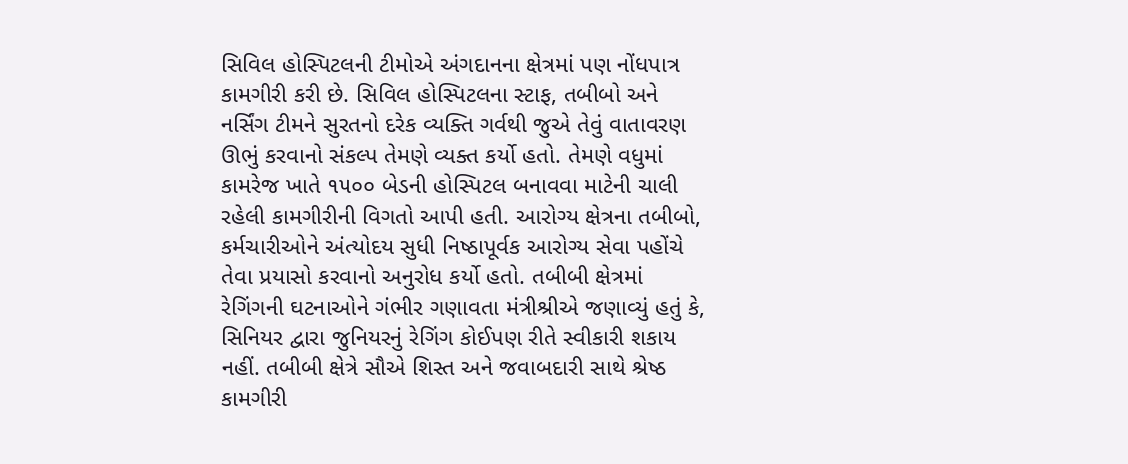સિવિલ હોસ્પિટલની ટીમોએ અંગદાનના ક્ષેત્રમાં પણ નોંધપાત્ર કામગીરી કરી છે. સિવિલ હોસ્પિટલના સ્ટાફ, તબીબો અને નર્સિંગ ટીમને સુરતનો દરેક વ્યક્તિ ગર્વથી જુએ તેવું વાતાવરણ ઊભું કરવાનો સંકલ્પ તેમણે વ્યક્ત કર્યો હતો. તેમણે વધુમાં કામરેજ ખાતે ૧૫૦૦ બેડની હોસ્પિટલ બનાવવા માટેની ચાલી રહેલી કામગીરીની વિગતો આપી હતી. આરોગ્ય ક્ષેત્રના તબીબો, કર્મચારીઓને અંત્યોદય સુધી નિષ્ઠાપૂર્વક આરોગ્ય સેવા પહોંચે તેવા પ્રયાસો કરવાનો અનુરોધ કર્યો હતો. તબીબી ક્ષેત્રમાં રેગિંગની ઘટનાઓને ગંભીર ગણાવતા મંત્રીશ્રીએ જણાવ્યું હતું કે, સિનિયર દ્વારા જુનિયરનું રેગિંગ કોઈપણ રીતે સ્વીકારી શકાય નહીં. તબીબી ક્ષેત્રે સૌએ શિસ્ત અને જવાબદારી સાથે શ્રેષ્ઠ કામગીરી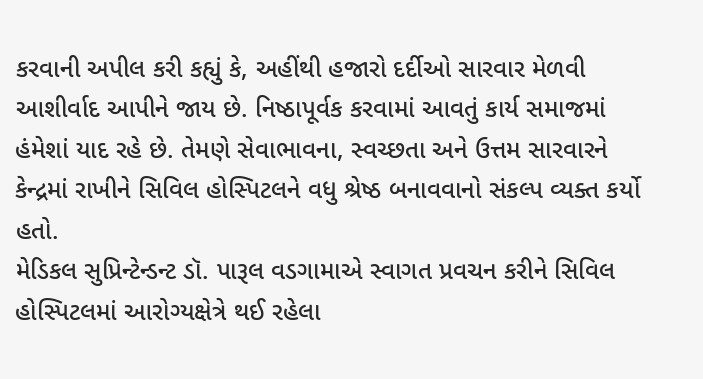કરવાની અપીલ કરી કહ્યું કે, અહીંથી હજારો દર્દીઓ સારવાર મેળવી આશીર્વાદ આપીને જાય છે. નિષ્ઠાપૂર્વક કરવામાં આવતું કાર્ય સમાજમાં હંમેશાં યાદ રહે છે. તેમણે સેવાભાવના, સ્વચ્છતા અને ઉત્તમ સારવારને કેન્દ્રમાં રાખીને સિવિલ હોસ્પિટલને વધુ શ્રેષ્ઠ બનાવવાનો સંકલ્પ વ્યક્ત કર્યો હતો.
મેડિકલ સુપ્રિન્ટેન્ડન્ટ ડૉ. પારૂલ વડગામાએ સ્વાગત પ્રવચન કરીને સિવિલ હોસ્પિટલમાં આરોગ્યક્ષેત્રે થઈ રહેલા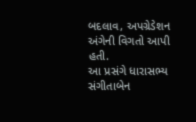બદલાવ, અપગ્રેડેશન અંગેની વિગતો આપી હતી.
આ પ્રસંગે ધારાસભ્ય સંગીતાબેન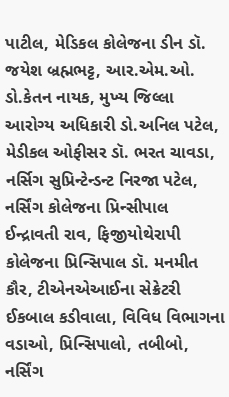પાટીલ, મેડિકલ કોલેજના ડીન ડૉ. જયેશ બ્રહ્મભટ્ટ, આર.એમ.ઓ. ડો.કેતન નાયક, મુખ્ય જિલ્લા આરોગ્ય અધિકારી ડો.અનિલ પટેલ, મેડીકલ ઓફીસર ડૉ. ભરત ચાવડા, નર્સિગ સુપ્રિન્ટેન્ડન્ટ નિરજા પટેલ, નર્સિંગ કોલેજના પ્રિન્સીપાલ ઈન્દ્રાવતી રાવ, ફિજીયોથેરાપી કોલેજના પ્રિન્સિપાલ ડૉ. મનમીત કૌર, ટીએનએઆઈના સેક્રેટરી ઈકબાલ કડીવાલા, વિવિધ વિભાગના વડાઓ, પ્રિન્સિપાલો, તબીબો, નર્સિંગ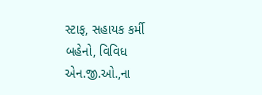સ્ટાફ, સહાયક કર્મી બહેનો, વિવિધ એન.જી.ઓ.,ના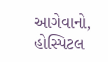આગેવાનો, હોસ્પિટલ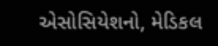એસોસિયેશનો, મેડિકલ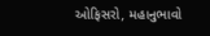ઓફિસરો, મહાનુભાવો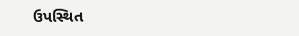ઉપસ્થિત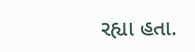રહ્યા હતા.